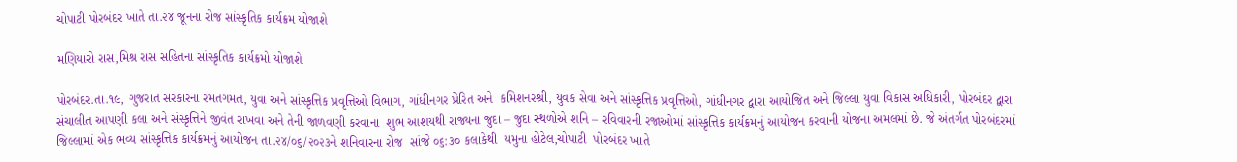ચોપાટી પોરબંદર ખાતે તા.૨૪ જૂનના રોજ સાંસ્કૃતિક કાર્યક્રમ યોજાશે

મણિયારો રાસ,મિશ્ર રાસ સહિતના સાંસ્કૃતિક કાર્યક્રમો યોજાશે

પોરબંદર.તા.૧૯, ગુજરાત સરકારના રમતગમત, યુવા અને સાંસ્કૃત્તિક પ્રવૃત્તિઓ વિભાગ, ગાંધીનગર પ્રેરિત અને  કમિશનરશ્રી, યુવક સેવા અને સાંસ્કૃત્તિક પ્રવૃત્તિઓ, ગાંધીનગર દ્વારા આયોજિત અને જિલ્લા યુવા વિકાસ અધિકારી, પોરબંદર દ્વારા સંચાલીત આપણી કલા અને સંસ્કૃત્તિને જીવંત રાખવા અને તેની જાળવણી કરવાના  શુભ આશયથી રાજ્યના જુદા – જુદા સ્થળોએ શનિ – રવિવારની રજાઓમાં સાંસ્કૃત્તિક કાર્યક્રમનું આયોજન કરવાની યોજના અમલમાં છે. જે અંતર્ગત પોરબંદરમાં જિલ્લામાં એક ભવ્ય સાંસ્કૃત્તિક કાર્યક્રમનું આયોજન તા.૨૪/૦૬/૨૦૨૩ને શનિવારના રોજ  સાંજે ૦૬:૩૦ કલાકેથી  યમુના હોટેલ,ચોપાટી  પોરબંદર ખાતે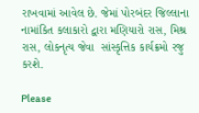રાખવામાં આવેલ છે. જેમાં પોરબંદર જિલ્લાના નામાંકિત કલાકારો દ્વારા મણિયારો રાસ, મિશ્ર રાસ, લોકનૃત્ય જેવા  સાંસ્કૃત્તિક કાર્યક્રમો રજુ કરશે.

Please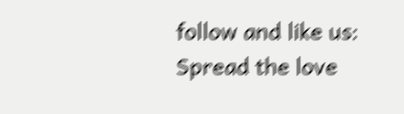follow and like us:
Spread the love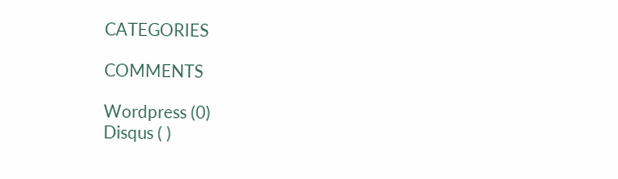CATEGORIES

COMMENTS

Wordpress (0)
Disqus ( )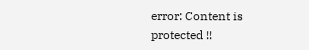error: Content is protected !!